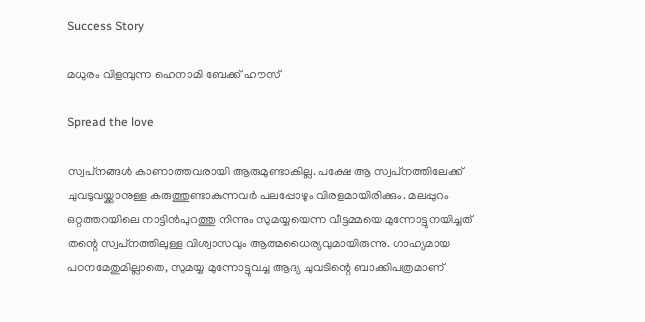Success Story

മധുരം വിളമ്പുന്ന ഹെനാമി ബേക്ക് ഹൗസ്

Spread the love

സ്വപ്‌നങ്ങള്‍ കാണാത്തവരായി ആരുമുണ്ടാകില്ല. പക്ഷേ ആ സ്വപ്‌നത്തിലേക്ക് ചുവടുവയ്ക്കാനുള്ള കരുത്തുണ്ടാകുന്നവര്‍ പലപ്പോഴും വിരളമായിരിക്കും. മലപ്പുറം ഒറ്റത്തറയിലെ നാട്ടിന്‍പുറത്തു നിന്നും സുമയ്യയെന്ന വീട്ടമ്മയെ മുന്നോട്ടുനയിച്ചത് തന്റെ സ്വപ്‌നത്തിലുള്ള വിശ്വാസവും ആത്മധൈര്യവുമായിരുന്നു. ഗാഹ്യമായ പഠനമേതുമില്ലാതെ, സുമയ്യ മുന്നോട്ടുവച്ച ആദ്യ ചുവടിന്റെ ബാക്കിപത്രമാണ്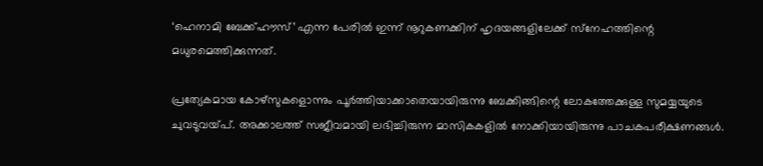‘ഹെനാമി ബേക്ക്ഹൗസ്’ എന്ന പേരില്‍ ഇന്ന് നൂറുകണക്കിന് ഹൃദയങ്ങളിലേക്ക് സ്‌നേഹത്തിന്റെ മധുരമെത്തിക്കുന്നത്.

പ്രത്യേകമായ കോഴ്‌സുകളൊന്നും പൂര്‍ത്തിയാക്കാതെയായിരുന്നു ബേക്കിങ്ങിന്റെ ലോകത്തേക്കുള്ള സുമയ്യയുടെ ചുവടുവയ്പ്. അക്കാലത്ത് സജീവമായി ലഭിച്ചിരുന്ന മാസികകളില്‍ നോക്കിയായിരുന്നു പാചകപരീക്ഷണങ്ങള്‍.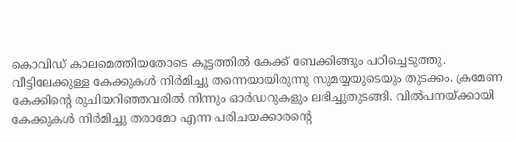കൊവിഡ് കാലമെത്തിയതോടെ കൂട്ടത്തില്‍ കേക്ക് ബേക്കിങ്ങും പഠിച്ചെടുത്തു. വീട്ടിലേക്കുള്ള കേക്കുകള്‍ നിര്‍മിച്ചു തന്നെയായിരുന്നു സുമയ്യയുടെയും തുടക്കം. ക്രമേണ കേക്കിന്റെ രുചിയറിഞ്ഞവരില്‍ നിന്നും ഓര്‍ഡറുകളും ലഭിച്ചുതുടങ്ങി. വില്‍പനയ്ക്കായി കേക്കുകള്‍ നിര്‍മിച്ചു തരാമോ എന്ന പരിചയക്കാരന്റെ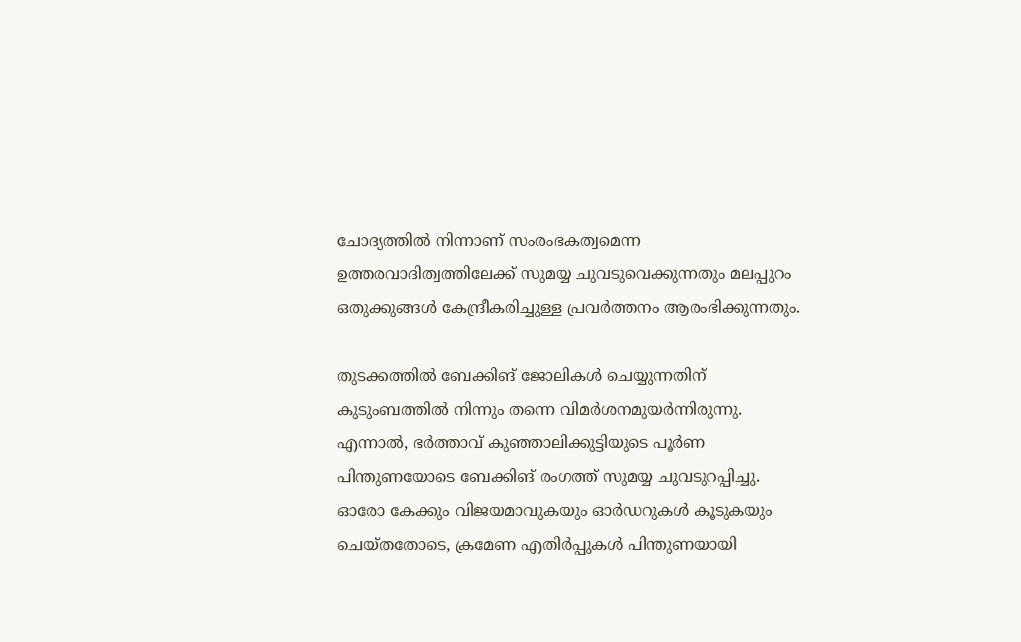ചോദ്യത്തില്‍ നിന്നാണ് സംരംഭകത്വമെന്ന ഉത്തരവാദിത്വത്തിലേക്ക് സുമയ്യ ചുവടുവെക്കുന്നതും മലപ്പുറം ഒതുക്കുങ്ങള്‍ കേന്ദ്രീകരിച്ചുള്ള പ്രവര്‍ത്തനം ആരംഭിക്കുന്നതും.

തുടക്കത്തില്‍ ബേക്കിങ് ജോലികള്‍ ചെയ്യുന്നതിന് കുടുംബത്തില്‍ നിന്നും തന്നെ വിമര്‍ശനമുയര്‍ന്നിരുന്നു. എന്നാല്‍, ഭര്‍ത്താവ് കുഞ്ഞാലിക്കുട്ടിയുടെ പൂര്‍ണ പിന്തുണയോടെ ബേക്കിങ് രംഗത്ത് സുമയ്യ ചുവടുറപ്പിച്ചു. ഓരോ കേക്കും വിജയമാവുകയും ഓര്‍ഡറുകള്‍ കൂടുകയും ചെയ്തതോടെ, ക്രമേണ എതിര്‍പ്പുകള്‍ പിന്തുണയായി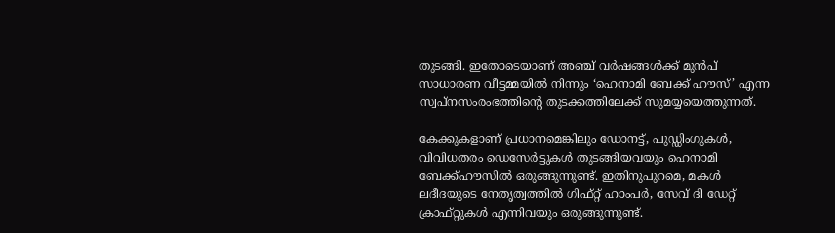തുടങ്ങി. ഇതോടെയാണ് അഞ്ച് വര്‍ഷങ്ങള്‍ക്ക് മുന്‍പ് സാധാരണ വീട്ടമ്മയില്‍ നിന്നും ‘ഹെനാമി ബേക്ക് ഹൗസ്’ എന്ന സ്വപ്‌നസംരംഭത്തിന്റെ തുടക്കത്തിലേക്ക് സുമയ്യയെത്തുന്നത്.

കേക്കുകളാണ് പ്രധാനമെങ്കിലും ഡോനട്ട്, പുഡ്ഡിംഗുകള്‍, വിവിധതരം ഡെസേര്‍ട്ടുകള്‍ തുടങ്ങിയവയും ഹെനാമി ബേക്ക്ഹൗസില്‍ ഒരുങ്ങുന്നുണ്ട്. ഇതിനുപുറമെ, മകള്‍ ലദീദയുടെ നേതൃത്വത്തില്‍ ഗിഫ്റ്റ് ഹാംപര്‍, സേവ് ദി ഡേറ്റ് ക്രാഫ്റ്റുകള്‍ എന്നിവയും ഒരുങ്ങുന്നുണ്ട്.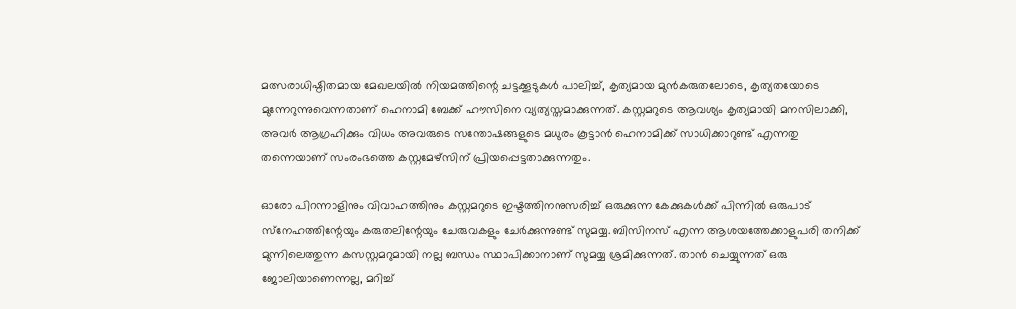മത്സരാധിഷ്ഠിതമായ മേഖലയില്‍ നിയമത്തിന്റെ ചട്ടക്കൂടുകള്‍ പാലിച്ച്, കൃത്യമായ മുന്‍കരുതലോടെ, കൃത്യതയോടെ മുന്നേറുന്നുവെന്നതാണ് ഹെനാമി ബേക്ക് ഹൗസിനെ വ്യത്യസ്തമാക്കുന്നത്. കസ്റ്റമറുടെ ആവശ്യം കൃത്യമായി മനസിലാക്കി, അവര്‍ ആഗ്രഹിക്കും വിധം അവരുടെ സന്തോഷങ്ങളുടെ മധുരം കൂട്ടാന്‍ ഹെനാമിക്ക് സാധിക്കാറുണ്ട് എന്നതു തന്നെയാണ് സംരംഭത്തെ കസ്റ്റമേഴ്‌സിന് പ്രിയപ്പെട്ടതാക്കുന്നതും.

ഓരോ പിറന്നാളിനും വിവാഹത്തിനും കസ്റ്റമറുടെ ഇഷ്ടത്തിനനുസരിച്ച് ഒരുക്കുന്ന കേക്കുകള്‍ക്ക് പിന്നില്‍ ഒരുപാട് സ്‌നേഹത്തിന്റേയും കരുതലിന്റേയും ചേരുവകളും ചേര്‍ക്കുന്നുണ്ട് സുമയ്യ. ബിസിനസ് എന്ന ആശയത്തേക്കാളുപരി തനിക്ക് മുന്നിലെത്തുന്ന കസസ്റ്റമറുമായി നല്ല ബന്ധം സ്ഥാപിക്കാനാണ് സുമയ്യ ശ്രമിക്കുന്നത്. താന്‍ ചെയ്യുന്നത് ഒരു ജോലിയാണെന്നല്ല, മറിച്ച്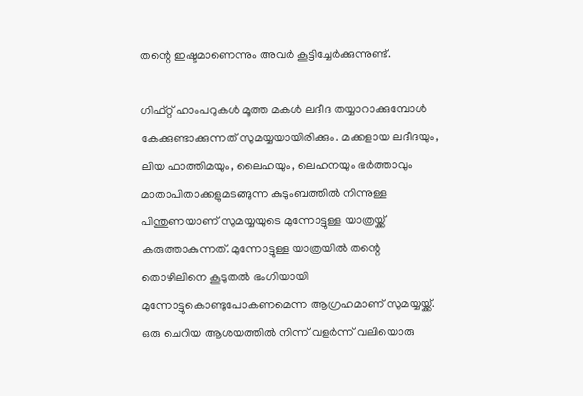തന്റെ ഇഷ്ടമാണെന്നും അവര്‍ കൂട്ടിച്ചേര്‍ക്കുന്നുണ്ട്.

ഗിഫ്റ്റ് ഹാംപറുകള്‍ മൂത്ത മകള്‍ ലദീദ തയ്യാറാക്കുമ്പോള്‍ കേക്കുണ്ടാക്കുന്നത് സുമയ്യയായിരിക്കും. മക്കളായ ലദീദയും, ലിയ ഫാത്തിമയും, ലൈഹയും, ലെഹനയും ഭര്‍ത്താവും മാതാപിതാക്കളുമടങ്ങുന്ന കുടുംബത്തില്‍ നിന്നുള്ള പിന്തുണയാണ് സുമയ്യയുടെ മുന്നോട്ടുള്ള യാത്രയ്ക്ക് കരുത്താകുന്നത്. മുന്നോട്ടുള്ള യാത്രയില്‍ തന്റെ തൊഴിലിനെ കൂടുതല്‍ ഭംഗിയായി മുന്നോട്ടുകൊണ്ടുപോകണമെന്ന ആഗ്രഹമാണ് സുമയ്യയ്ക്ക്. ഒരു ചെറിയ ആശയത്തില്‍ നിന്ന് വളര്‍ന്ന് വലിയൊരു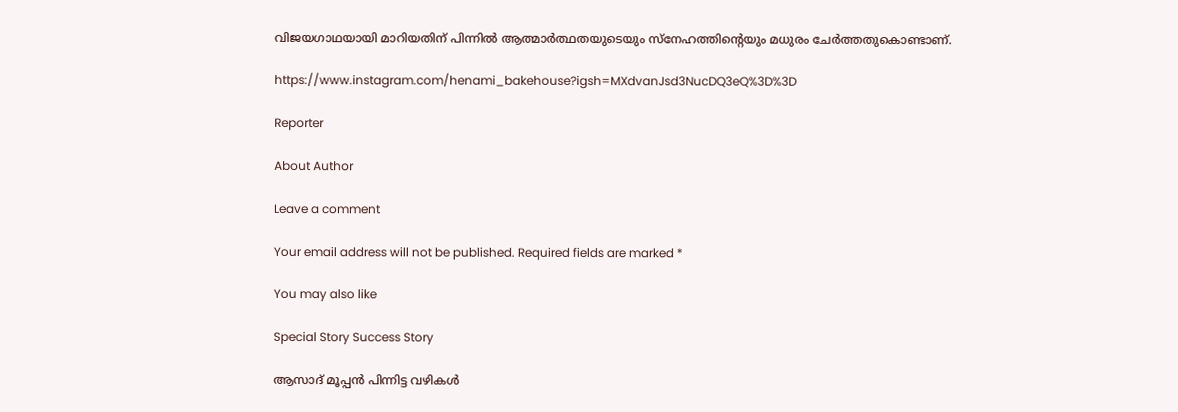വിജയഗാഥയായി മാറിയതിന് പിന്നില്‍ ആത്മാര്‍ത്ഥതയുടെയും സ്‌നേഹത്തിന്റെയും മധുരം ചേര്‍ത്തതുകൊണ്ടാണ്.

https://www.instagram.com/henami_bakehouse?igsh=MXdvanJsd3NucDQ3eQ%3D%3D

Reporter

About Author

Leave a comment

Your email address will not be published. Required fields are marked *

You may also like

Special Story Success Story

ആസാദ് മൂപ്പന്‍ പിന്നിട്ട വഴികള്‍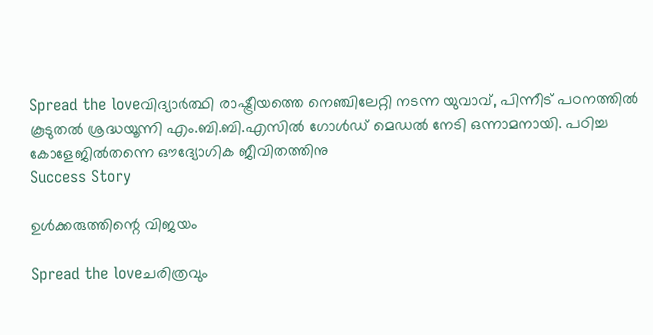Spread the loveവിദ്യാര്‍ത്ഥി രാഷ്ട്രീയത്തെ നെഞ്ചിലേറ്റി നടന്ന യുവാവ്, പിന്നീട് പഠനത്തില്‍ കൂടുതല്‍ ശ്രദ്ധയൂന്നി എം.ബി.ബി.എസില്‍ ഗോള്‍ഡ് മെഡല്‍ നേടി ഒന്നാമനായി. പഠിച്ച കോളേജില്‍തന്നെ ഔദ്യോഗിക ജീവിതത്തിനു
Success Story

ഉള്‍ക്കരുത്തിന്റെ വിജയം

Spread the loveചരിത്രവും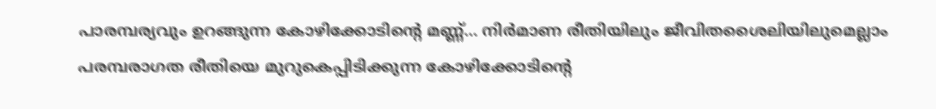പാരമ്പര്യവും ഉറങ്ങുന്ന കോഴിക്കോടിന്റെ മണ്ണ്… നിര്‍മാണ രീതിയിലും ജീവിതശൈലിയിലുമെല്ലാം പരമ്പരാഗത രീതിയെ മുറുകെപ്പിടിക്കുന്ന കോഴിക്കോടിന്റെ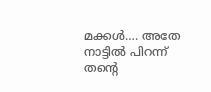മക്കള്‍…. അതേ നാട്ടില്‍ പിറന്ന് തന്റെ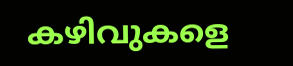കഴിവുകളെ